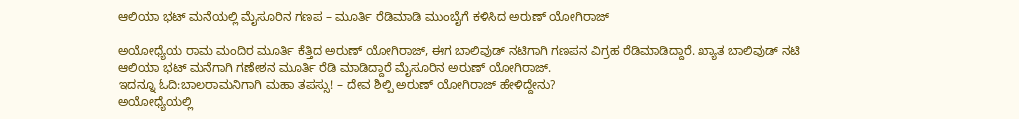ಆಲಿಯಾ ಭಟ್ ಮನೆಯಲ್ಲಿ ಮೈಸೂರಿನ ಗಣಪ – ಮೂರ್ತಿ ರೆಡಿಮಾಡಿ ಮುಂಬೈಗೆ ಕಳಿಸಿದ ಅರುಣ್ ಯೋಗಿರಾಜ್

ಅಯೋಧ್ಯೆಯ ರಾಮ ಮಂದಿರ ಮೂರ್ತಿ ಕೆತ್ತಿದ ಅರುಣ್ ಯೋಗಿರಾಜ್, ಈಗ ಬಾಲಿವುಡ್ ನಟಿಗಾಗಿ ಗಣಪನ ವಿಗ್ರಹ ರೆಡಿಮಾಡಿದ್ದಾರೆ. ಖ್ಯಾತ ಬಾಲಿವುಡ್ ನಟಿ ಆಲಿಯಾ ಭಟ್ ಮನೆಗಾಗಿ ಗಣೇಶನ ಮೂರ್ತಿ ರೆಡಿ ಮಾಡಿದ್ದಾರೆ ಮೈಸೂರಿನ ಅರುಣ್ ಯೋಗಿರಾಜ್.
ಇದನ್ನೂ ಓದಿ:ಬಾಲರಾಮನಿಗಾಗಿ ಮಹಾ ತಪಸ್ಸು! – ದೇವ ಶಿಲ್ಪಿ ಅರುಣ್ ಯೋಗಿರಾಜ್ ಹೇಳಿದ್ದೇನು?
ಅಯೋಧ್ಯೆಯಲ್ಲಿ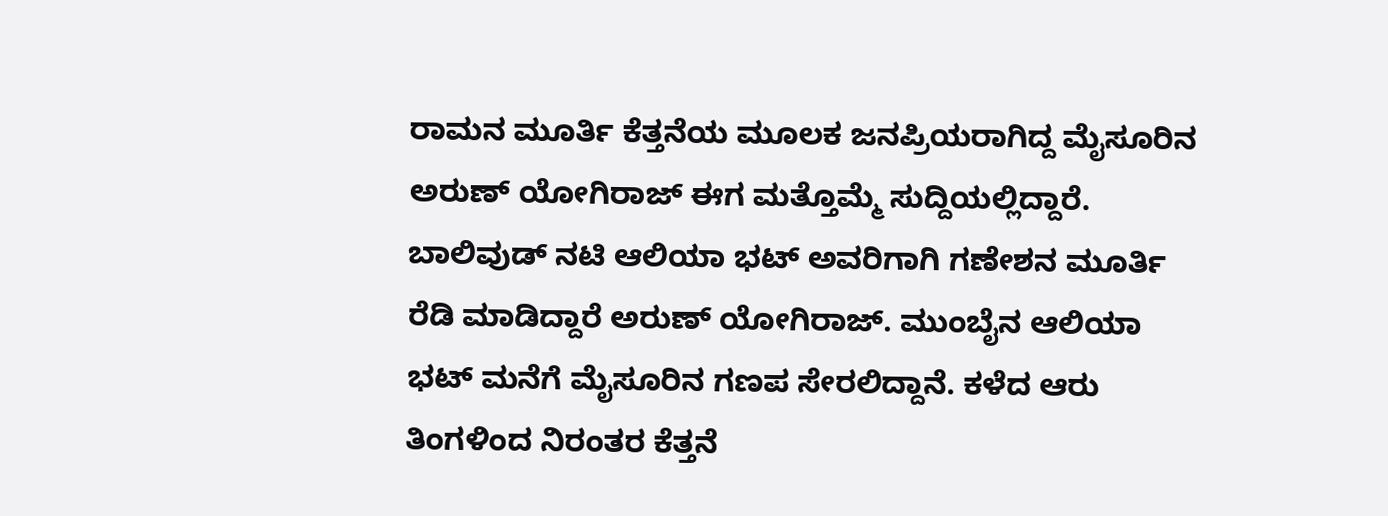ರಾಮನ ಮೂರ್ತಿ ಕೆತ್ತನೆಯ ಮೂಲಕ ಜನಪ್ರಿಯರಾಗಿದ್ದ ಮೈಸೂರಿನ ಅರುಣ್ ಯೋಗಿರಾಜ್ ಈಗ ಮತ್ತೊಮ್ಮೆ ಸುದ್ದಿಯಲ್ಲಿದ್ದಾರೆ. ಬಾಲಿವುಡ್ ನಟಿ ಆಲಿಯಾ ಭಟ್ ಅವರಿಗಾಗಿ ಗಣೇಶನ ಮೂರ್ತಿ ರೆಡಿ ಮಾಡಿದ್ದಾರೆ ಅರುಣ್ ಯೋಗಿರಾಜ್. ಮುಂಬೈನ ಆಲಿಯಾ ಭಟ್ ಮನೆಗೆ ಮೈಸೂರಿನ ಗಣಪ ಸೇರಲಿದ್ದಾನೆ. ಕಳೆದ ಆರು ತಿಂಗಳಿಂದ ನಿರಂತರ ಕೆತ್ತನೆ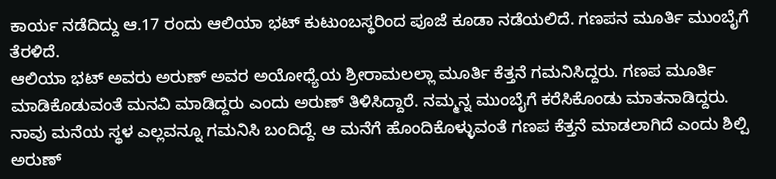ಕಾರ್ಯ ನಡೆದಿದ್ದು ಆ.17 ರಂದು ಆಲಿಯಾ ಭಟ್ ಕುಟುಂಬಸ್ಥರಿಂದ ಪೂಜೆ ಕೂಡಾ ನಡೆಯಲಿದೆ. ಗಣಪನ ಮೂರ್ತಿ ಮುಂಬೈಗೆ ತೆರಳಿದೆ.
ಆಲಿಯಾ ಭಟ್ ಅವರು ಅರುಣ್ ಅವರ ಅಯೋಧ್ಯೆಯ ಶ್ರೀರಾಮಲಲ್ಲಾ ಮೂರ್ತಿ ಕೆತ್ತನೆ ಗಮನಿಸಿದ್ದರು. ಗಣಪ ಮೂರ್ತಿ ಮಾಡಿಕೊಡುವಂತೆ ಮನವಿ ಮಾಡಿದ್ದರು ಎಂದು ಅರುಣ್ ತಿಳಿಸಿದ್ದಾರೆ. ನಮ್ಮನ್ನ ಮುಂಬೈಗೆ ಕರೆಸಿಕೊಂಡು ಮಾತನಾಡಿದ್ದರು. ನಾವು ಮನೆಯ ಸ್ಥಳ ಎಲ್ಲವನ್ನೂ ಗಮನಿಸಿ ಬಂದಿದ್ದೆ. ಆ ಮನೆಗೆ ಹೊಂದಿಕೊಳ್ಳುವಂತೆ ಗಣಪ ಕೆತ್ತನೆ ಮಾಡಲಾಗಿದೆ ಎಂದು ಶಿಲ್ಪಿ ಅರುಣ್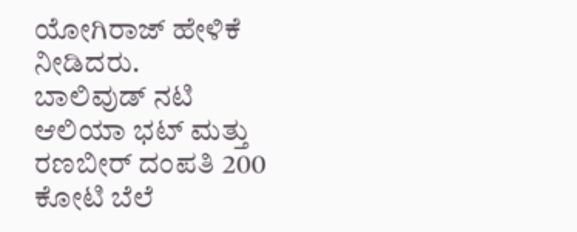ಯೋಗಿರಾಜ್ ಹೇಳಿಕೆ ನೀಡಿದರು.
ಬಾಲಿವುಡ್ ನಟಿ ಆಲಿಯಾ ಭಟ್ ಮತ್ತು ರಣಬೀರ್ ದಂಪತಿ 200 ಕೋಟಿ ಬೆಲೆ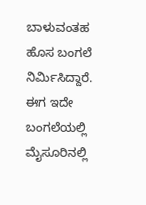ಬಾಳುವಂತಹ ಹೊಸ ಬಂಗಲೆ ನಿರ್ಮಿಸಿದ್ದಾರೆ. ಈಗ ಇದೇ ಬಂಗಲೆಯಲ್ಲಿ ಮೈಸೂರಿನಲ್ಲಿ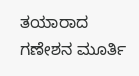ತಯಾರಾದ ಗಣೇಶನ ಮೂರ್ತಿ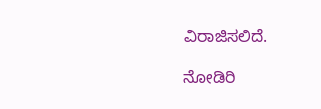ವಿರಾಜಿಸಲಿದೆ.

ನೋಡಿರಿ